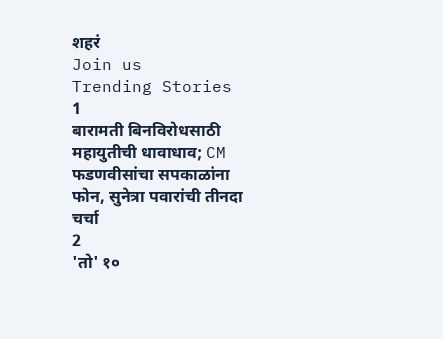शहरं
Join us
Trending Stories
1
बारामती बिनविरोधसाठी महायुतीची धावाधाव; CM फडणवीसांचा सपकाळांना फोन, सुनेत्रा पवारांची तीनदा चर्चा
2
'तो' १०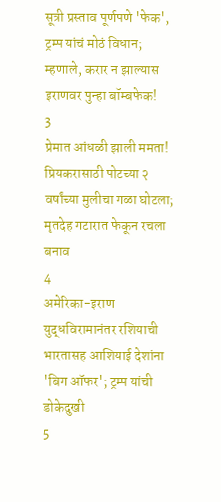सूत्री प्रस्ताव पूर्णपणे 'फेक', ट्रम्प यांचं मोठं विधान; म्हणाले, करार न झाल्यास इराणवर पुन्हा बॉम्बफेक!
3
प्रेमात आंधळी झाली ममता! प्रियकरासाठी पोटच्या २ वर्षांच्या मुलीचा गळा घोटला; मृतदेह गटारात फेकून रचला बनाव
4
अमेरिका-इराण युद्धविरामानंतर रशियाची भारतासह आशियाई देशांना 'बिग ऑफर'; ट्रम्प यांची डोकेदुखी
5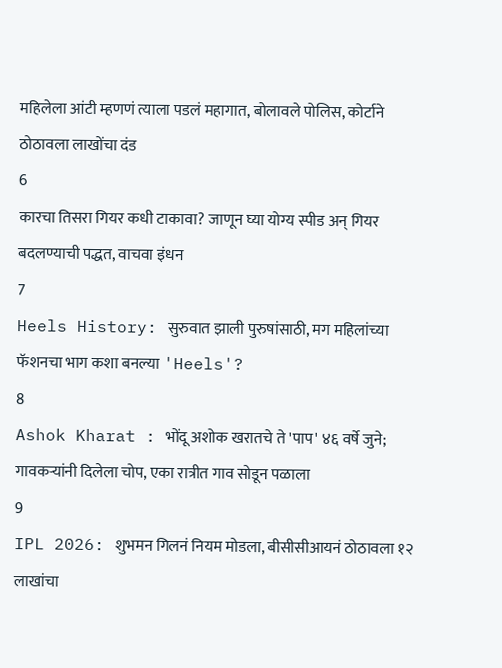महिलेला आंटी म्हणणं त्याला पडलं महागात, बोलावले पोलिस, कोर्टाने ठोठावला लाखोंचा दंड
6
कारचा तिसरा गियर कधी टाकावा? जाणून घ्या योग्य स्पीड अन् गियर बदलण्याची पद्धत, वाचवा इंधन
7
Heels History: सुरुवात झाली पुरुषांसाठी, मग महिलांच्या फॅशनचा भाग कशा बनल्या 'Heels'?
8
Ashok Kharat : भोंदू अशोक खरातचे ते 'पाप' ४६ वर्षे जुने; गावकऱ्यांनी दिलेला चोप, एका रात्रीत गाव सोडून पळाला
9
IPL 2026: शुभमन गिलनं नियम मोडला, बीसीसीआयनं ठोठावला १२ लाखांचा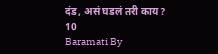दंड, असं घडलं तरी काय?
10
Baramati By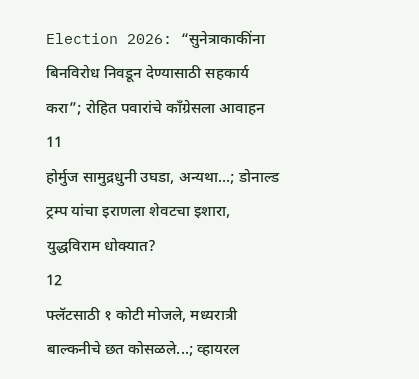Election 2026: “सुनेत्राकाकींना बिनविरोध निवडून देण्यासाठी सहकार्य करा”; रोहित पवारांचे काँग्रेसला आवाहन
11
होर्मुज सामुद्रधुनी उघडा, अन्यथा...; डोनाल्ड ट्रम्प यांचा इराणला शेवटचा इशारा, युद्धविराम धोक्यात?
12
फ्लॅटसाठी १ कोटी मोजले, मध्यरात्री बाल्कनीचे छत कोसळले...; व्हायरल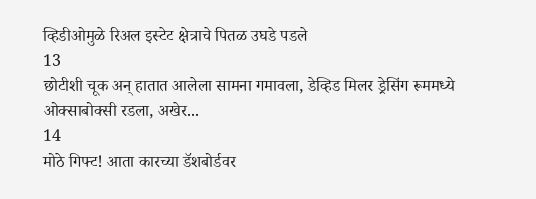व्हिडीओमुळे रिअल इस्टेट क्षेत्राचे पितळ उघडे पडले
13
छोटीशी चूक अन् हातात आलेला सामना गमावला, डेव्हिड मिलर ड्रेसिंग रूममध्ये ओक्साबोक्सी रडला, अखेर...
14
मोठे गिफ्ट! आता कारच्या डॅशबोर्डवर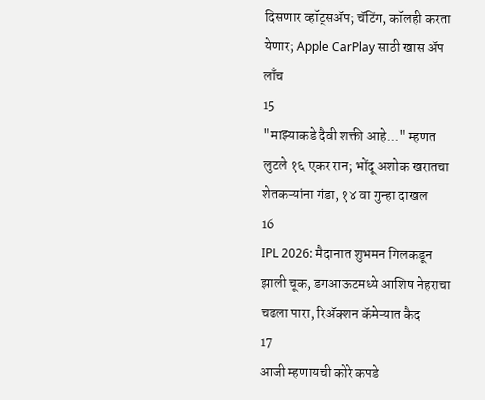दिसणार व्हॉट्सॲप; चॅटिंग, कॉलही करता येणार; Apple CarPlay साठी खास अ‍ॅप लाँच
15
"माझ्याकडे दैवी शक्ती आहे..." म्हणत लुटले १६ एकर रान; भोंदू अशोक खरातचा शेतकऱ्यांना गंडा, १४ वा गुन्हा दाखल
16
IPL 2026: मैदानात शुभमन गिलकडून झाली चूक, डगआऊटमध्ये आशिष नेहराचा चढला पारा, रिअ‍ॅक्शन कॅमेऱ्यात कैद
17
आजी म्हणायची कोरे कपडे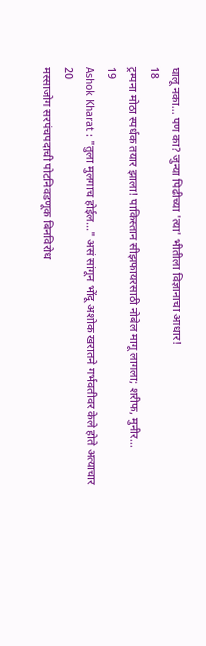घालू नका... पण का? जुन्या पिढीच्या 'त्या' भीतीला विज्ञानाचा आधार!
18
ट्रम्पना मोठा स्पर्धक तयार झाला! पाकिस्तान सीझफायरसाठी नोबेल मागू लागला; शरीफ, मुनीर...
19
Ashok Kharat : "तुला मुलगाच होईल..." असं सांगून भोंदू अशोक खरातने गर्भवतीवर केले होते अत्याचार
20
मस्साजोग सरपंचपदाची पोटनिवडणूक बिनविरोध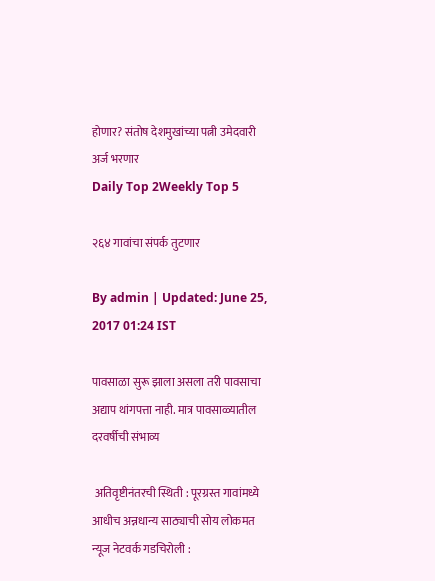होणार? संतोष देशमुखांच्या पत्नी उमेदवारी अर्ज भरणार
Daily Top 2Weekly Top 5

२६४ गावांचा संपर्क तुटणार

By admin | Updated: June 25, 2017 01:24 IST

पावसाळा सुरू झाला असला तरी पावसाचा अद्याप थांगपत्ता नाही. मात्र पावसाळ्यातील दरवर्षीची संभाव्य

 अतिवृष्टीनंतरची स्थिती : पूरग्रस्त गावांमध्ये आधीच अन्नधान्य साठ्याची सोय लोकमत न्यूज नेटवर्क गडचिरोली :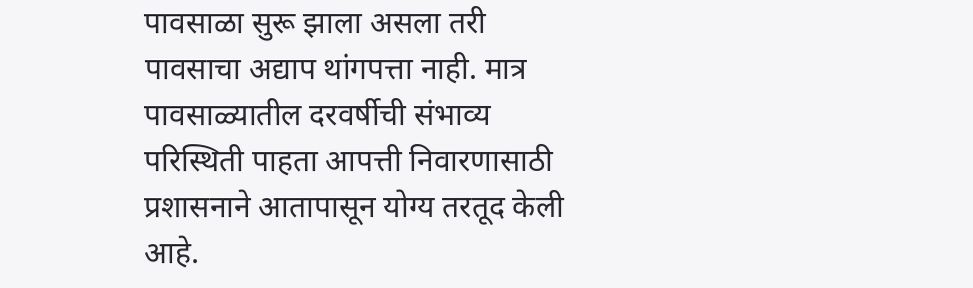पावसाळा सुरू झाला असला तरी पावसाचा अद्याप थांगपत्ता नाही. मात्र पावसाळ्यातील दरवर्षीची संभाव्य परिस्थिती पाहता आपत्ती निवारणासाठी प्रशासनाने आतापासून योग्य तरतूद केली आहे.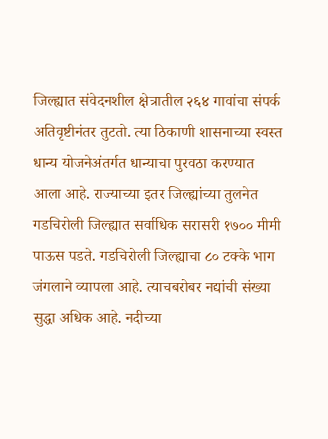जिल्ह्यात संवेदनशील क्षेत्रातील २६४ गावांचा संपर्क अतिवृष्टीनंतर तुटतो. त्या ठिकाणी शासनाच्या स्वस्त धान्य योजनेअंतर्गत धान्याचा पुरवठा करण्यात आला आहे. राज्याच्या इतर जिल्ह्यांच्या तुलनेत गडचिरोली जिल्ह्यात सर्वाधिक सरासरी १७०० मीमी पाऊस पडते. गडचिरोली जिल्ह्याचा ८० टक्के भाग जंगलाने व्यापला आहे. त्याचबरोबर नद्यांची संख्या सुद्धा अधिक आहे. नदीच्या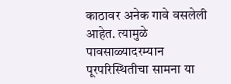काठावर अनेक गावे वसलेली आहेत. त्यामुळे पावसाळ्यादरम्यान पूरपरिस्थितीचा सामना या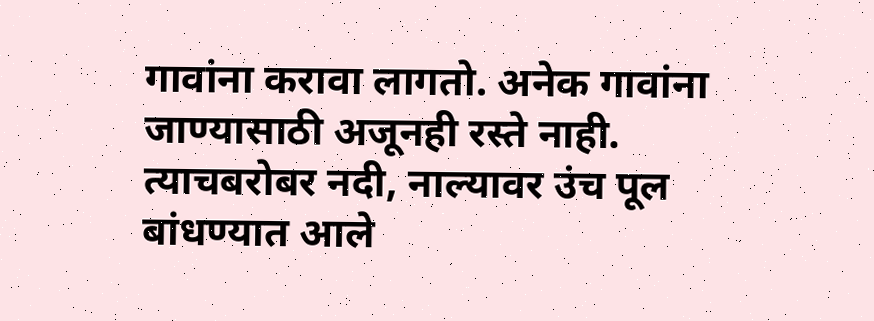गावांना करावा लागतो. अनेक गावांना जाण्यासाठी अजूनही रस्ते नाही. त्याचबरोबर नदी, नाल्यावर उंच पूल बांधण्यात आले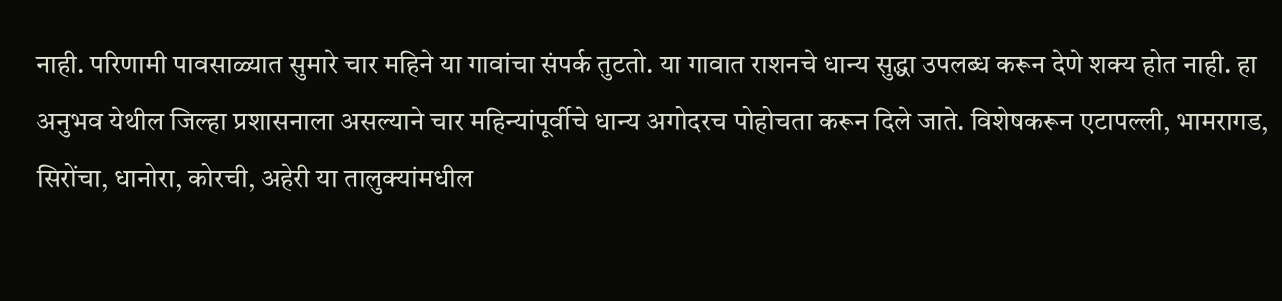नाही. परिणामी पावसाळ्यात सुमारे चार महिने या गावांचा संपर्क तुटतो. या गावात राशनचे धान्य सुद्धा उपलब्ध करून देणे शक्य होत नाही. हा अनुभव येथील जिल्हा प्रशासनाला असल्याने चार महिन्यांपूर्वीचे धान्य अगोदरच पोहोचता करून दिले जाते. विशेषकरून एटापल्ली, भामरागड, सिरोंचा, धानोरा, कोरची, अहेरी या तालुक्यांमधील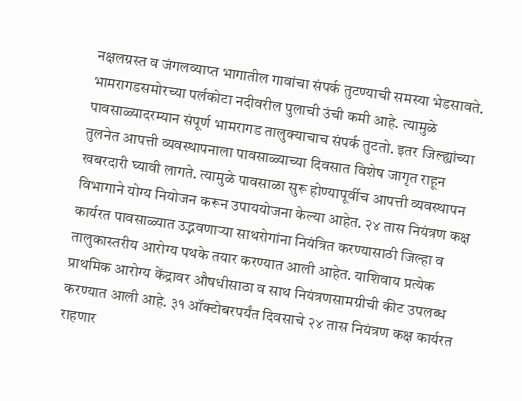नक्षलग्रस्त व जंगलव्याप्त भागातील गावांचा संपर्क तुटण्याची समस्या भेडसावते. भामरागडसमोरच्या पर्लकोटा नदीवरील पुलाची उंची कमी आहे. त्यामुळे पावसाळ्यादरम्यान संपूर्ण भामरागड तालुक्याचाच संपर्क तुटतो. इतर जिल्ह्यांच्या तुलनेत आपत्ती व्यवस्थापनाला पावसाळ्याच्या दिवसात विशेष जागृत राहून खबरदारी घ्यावी लागते. त्यामुळे पावसाळा सुरू होण्यापूर्वीच आपत्ती व्यवस्थापन विभागाने योग्य नियोजन करून उपाययोजना केल्या आहेत. २४ तास नियंत्रण कक्ष कार्यरत पावसाळ्यात उद्भवणाऱ्या साथरोगांना नियंत्रित करण्यासाठी जिल्हा व तालुकास्तरीय आरोग्य पथके तयार करण्यात आली आहेत. याशिवाय प्रत्येक प्राथमिक आरोग्य केंद्रावर औषधीसाठा व साथ नियंत्रणसामग्रीची कीट उपलब्ध करण्यात आली आहे. ३१ ऑक्टोबरपर्यंत दिवसाचे २४ तास नियंत्रण कक्ष कार्यरत राहणार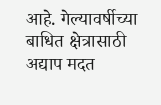आहे. गेल्यावर्षीच्या बाधित क्षेत्रासाठी अद्याप मदत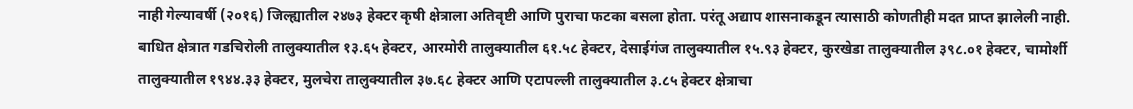नाही गेल्यावर्षी (२०१६) जिल्ह्यातील २४७३ हेक्टर कृषी क्षेत्राला अतिवृष्टी आणि पुराचा फटका बसला होता. परंतू अद्याप शासनाकडून त्यासाठी कोणतीही मदत प्राप्त झालेली नाही. बाधित क्षेत्रात गडचिरोली तालुक्यातील १३.६५ हेक्टर, आरमोरी तालुक्यातील ६१.५८ हेक्टर, देसाईगंज तालुक्यातील १५.९३ हेक्टर, कुरखेडा तालुक्यातील ३९८.०१ हेक्टर, चामोर्शी तालुक्यातील १९४४.३३ हेक्टर, मुलचेरा तालुक्यातील ३७.६८ हेक्टर आणि एटापल्ली तालुक्यातील ३.८५ हेक्टर क्षेत्राचा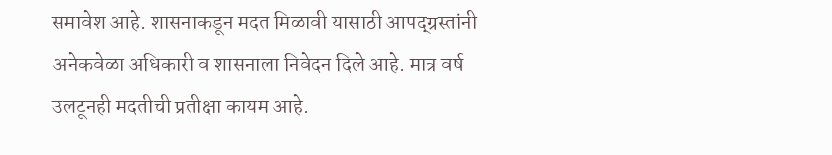समावेश आहे. शासनाकडून मदत मिळावी यासाठी आपद्ग्रस्तांनी अनेकवेळा अधिकारी व शासनाला निवेदन दिले आहे. मात्र वर्ष उलटूनही मदतीची प्रतीक्षा कायम आहे.